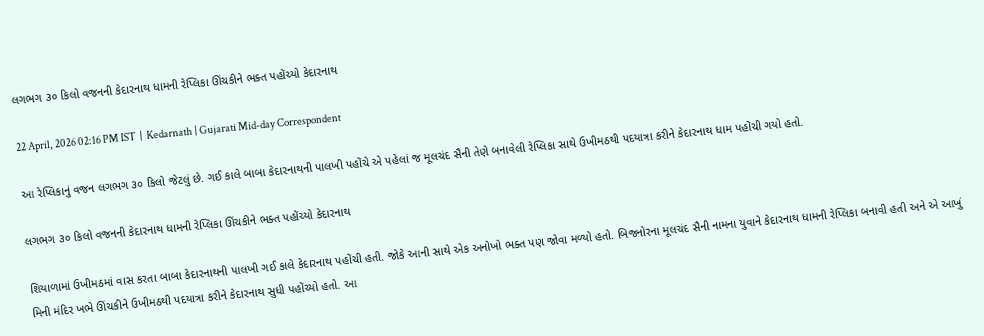લગભગ ૩૦ કિલો વજનની કેદારનાથ ધામની રેપ્લિકા ઊંચકીને ભક્ત પહોંચ્યો કેદારનાથ

22 April, 2026 02:16 PM IST  |  Kedarnath | Gujarati Mid-day Correspondent

આ રેપ્લિકાનું વજન લગભગ ૩૦ કિલો જેટલું છે. ગઈ કાલે બાબા કેદારનાથની પાલખી પહોંચે એ પહેલાં જ મૂલચંદ સૈની તેણે બનાવેલી રેપ્લિકા સાથે ઉખીમઠથી પદયાત્રા કરીને કેદારનાથ ધામ પહોંચી ગયો હતો.

લગભગ ૩૦ કિલો વજનની કેદારનાથ ધામની રેપ્લિકા ઊંચકીને ભક્ત પહોંચ્યો કેદારનાથ

શિયાળામાં ઉખીમઠમાં વાસ કરતા બાબા કેદારનાથની પાલખી ગઈ કાલે કેદારનાથ પહોંચી હતી. જોકે આની સાથે એક અનોખો ભક્ત પણ જોવા મળ્યો હતો. બિજનોરના મૂલચંદ સૈની નામના યુવાને કેદારનાથ ધામની રેપ્લિકા બનાવી હતી અને એ આખું મિની મંદિર ખભે ઊંચકીને ઉખીમઠથી પદયાત્રા કરીને કેદારનાથ સુધી પહોંચ્યો હતો. આ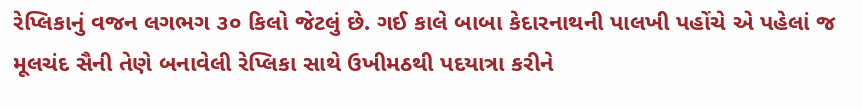રેપ્લિકાનું વજન લગભગ ૩૦ કિલો જેટલું છે. ગઈ કાલે બાબા કેદારનાથની પાલખી પહોંચે એ પહેલાં જ મૂલચંદ સૈની તેણે બનાવેલી રેપ્લિકા સાથે ઉખીમઠથી પદયાત્રા કરીને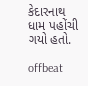કેદારનાથ ધામ પહોંચી ગયો હતો.

offbeat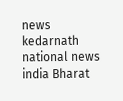news kedarnath national news india Bharat